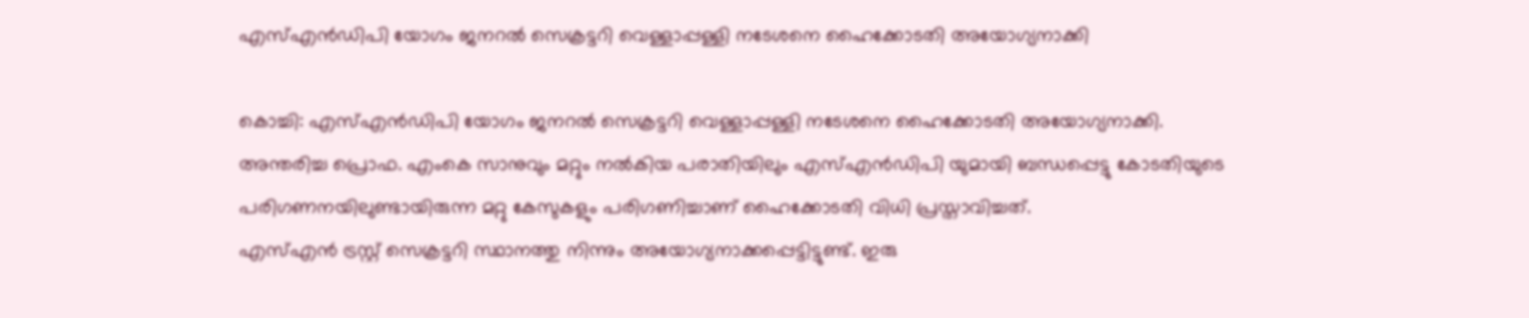എസ്എന്‍ഡിപി യോഗം ജനറല്‍ സെക്രട്ടറി വെള്ളാപ്പള്ളി നടേശനെ ഹൈക്കോടതി അയോഗ്യനാക്കി

കൊച്ചി: എസ്എന്‍ഡിപി യോഗം ജനറല്‍ സെക്രട്ടറി വെള്ളാപ്പള്ളി നടേശനെ ഹൈക്കോടതി അയോഗ്യനാക്കി.
അന്തരിച്ച പ്രൊഫ. എംകെ സാനുവും മറ്റും നല്‍കിയ പരാതിയിലും എസ്എന്‍ഡിപി യുമായി ബന്ധപ്പെട്ടു കോടതിയുടെ പരിഗണനയിലുണ്ടായിരുന്ന മറ്റു കേസുകളും പരിഗണിച്ചാണ് ഹൈക്കോടതി വിധി പ്രസ്താവിച്ചത്.
എസ്എന്‍ ട്രസ്റ്റ് സെക്രട്ടറി സ്ഥാനത്തു നിന്നും അയോഗ്യനാക്കപ്പെട്ടിട്ടുണ്ട്. ഇരു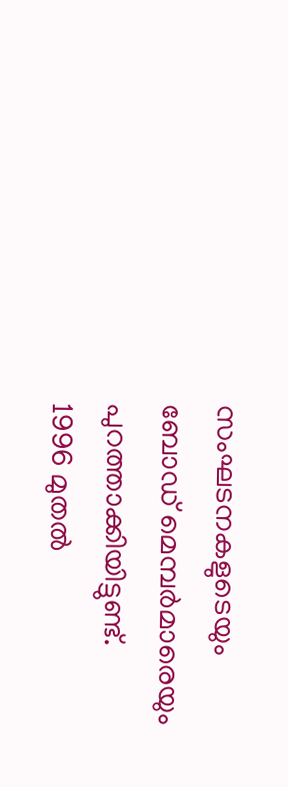സംഘടനകളുടെയും ബോഡ് മെമ്പര്‍മാരെയും പുറത്താക്കിയിട്ടുണ്ട്.
1996 മുതല്‍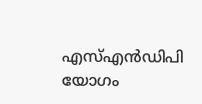എസ്എന്‍ഡിപി യോഗം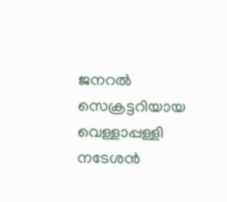ജനറല്‍ സെക്രട്ടറിയായ വെള്ളാപ്പള്ളി നടേശന്‍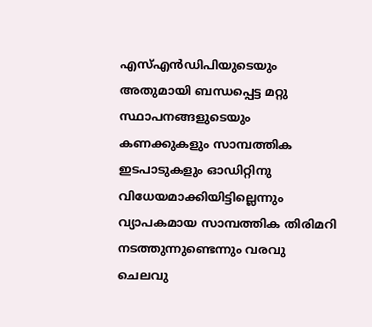എസ്എന്‍ഡിപിയുടെയും അതുമായി ബന്ധപ്പെട്ട മറ്റു സ്ഥാപനങ്ങളുടെയും കണക്കുകളും സാമ്പത്തിക ഇടപാടുകളും ഓഡിറ്റിനു വിധേയമാക്കിയിട്ടില്ലെന്നും വ്യാപകമായ സാമ്പത്തിക തിരിമറി നടത്തുന്നുണ്ടെന്നും വരവു ചെലവു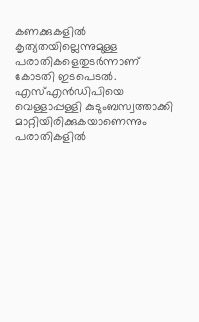കണക്കുകളില്‍ കൃത്യതയില്ലെന്നുമുള്ള പരാതികളെതുടര്‍ന്നാണ് കോടതി ഇടപെടല്‍. എസ്എന്‍ഡിപിയെ വെള്ളാപ്പള്ളി കുടുംബസ്വത്താക്കി മാറ്റിയിരിക്കുകയാണെന്നും പരാതികളില്‍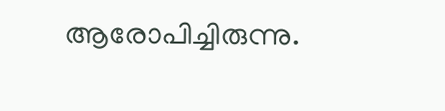ആരോപിച്ചിരുന്നു.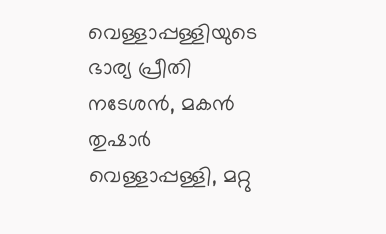വെള്ളാപ്പള്ളിയുടെ ഭാര്യ പ്രീതി നടേശന്‍, മകന്‍ തുഷാര്‍ വെള്ളാപ്പള്ളി, മറ്റു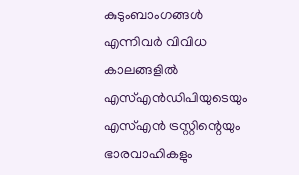കുടുംബാംഗങ്ങള്‍ എന്നിവര്‍ വിവിധ കാലങ്ങളില്‍ എസ്എന്‍ഡിപിയുടെയും എസ്എന്‍ ട്രസ്റ്റിന്റെയും ഭാരവാഹികളും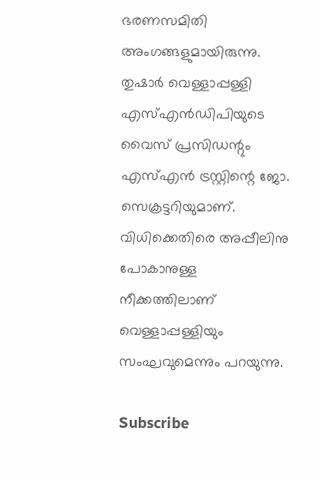ഭരണസമിതി അംഗങ്ങളുമായിരുന്നു. തുഷാര്‍ വെള്ളാപ്പള്ളി എസ്എന്‍ഡിപിയുടെ വൈസ് പ്രസിഡന്റും എസ്എന്‍ ട്രസ്റ്റിന്റെ ജോ. സെക്രട്ടറിയുമാണ്.
വിധിക്കെതിരെ അപ്പീലിനു പോകാനുള്ള നീക്കത്തിലാണ് വെള്ളാപ്പള്ളിയും സംഘവുമെന്നും പറയുന്നു.

Subscribe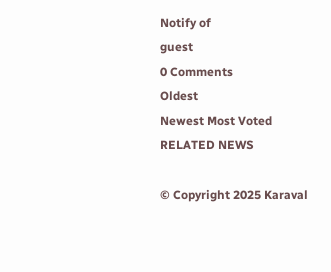Notify of
guest
0 Comments
Oldest
Newest Most Voted
RELATED NEWS

© Copyright 2025 Karaval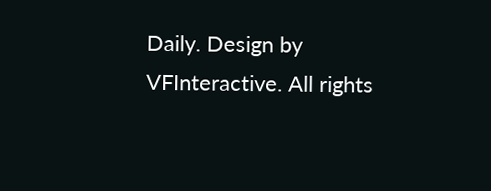Daily. Design by VFInteractive. All rights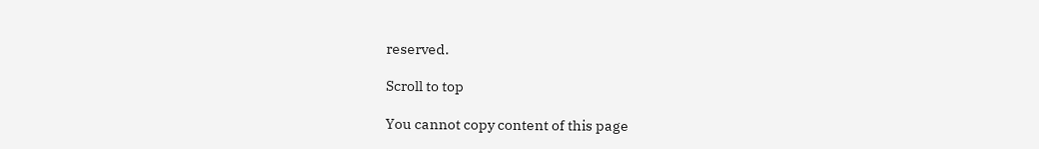reserved.

Scroll to top

You cannot copy content of this page